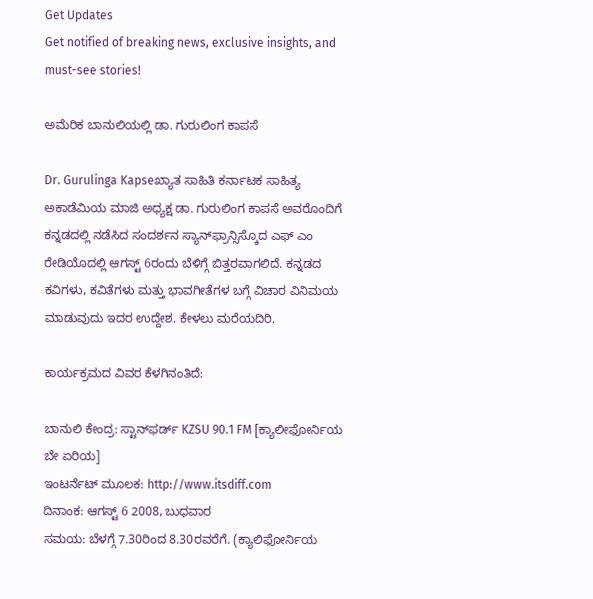Get Updates
Get notified of breaking news, exclusive insights, and must-see stories!

ಅಮೆರಿಕ ಬಾನುಲಿಯಲ್ಲಿ ಡಾ. ಗುರುಲಿಂಗ ಕಾಪಸೆ

Dr. Gurulinga Kapseಖ್ಯಾತ ಸಾಹಿತಿ ಕರ್ನಾಟಕ ಸಾಹಿತ್ಯ ಅಕಾಡೆಮಿಯ ಮಾಜಿ ಅಧ್ಯಕ್ಷ ಡಾ. ಗುರುಲಿಂಗ ಕಾಪಸೆ ಅವರೊಂದಿಗೆ ಕನ್ನಡದಲ್ಲಿ ನಡೆಸಿದ ಸಂದರ್ಶನ ಸ್ಯಾನ್‌ಫ್ರಾನ್ಸಿಸ್ಕೊದ ಎಫ್ ಎಂ ರೇಡಿಯೊದಲ್ಲಿ ಆಗಸ್ಟ್ 6ರಂದು ಬೆಳಿಗ್ಗೆ ಬಿತ್ತರವಾಗಲಿದೆ. ಕನ್ನಡದ ಕವಿಗಳು, ಕವಿತೆಗಳು ಮತ್ತು ಭಾವಗೀತೆಗಳ ಬಗ್ಗೆ ವಿಚಾರ ವಿನಿಮಯ ಮಾಡುವುದು ಇದರ ಉದ್ದೇಶ. ಕೇಳಲು ಮರೆಯದಿರಿ.

ಕಾರ್ಯಕ್ರಮದ ವಿವರ ಕೆಳಗಿನಂತಿದೆ:

ಬಾನುಲಿ ಕೇಂದ್ರ: ಸ್ಟಾನ್‌ಫರ್ಡ್ KZSU 90.1 FM [ಕ್ಯಾಲೀಫೋರ್ನಿಯ ಬೇ ಏರಿಯ]
ಇಂಟರ್ನೆಟ್ ಮೂಲಕ: http://www.itsdiff.com
ದಿನಾಂಕ: ಆಗಸ್ಟ್ 6 2008, ಬುಧವಾರ
ಸಮಯ: ಬೆಳಗ್ಗೆ 7.30ರಿಂದ 8.30ರವರೆಗೆ. (ಕ್ಯಾಲಿಫೋರ್ನಿಯ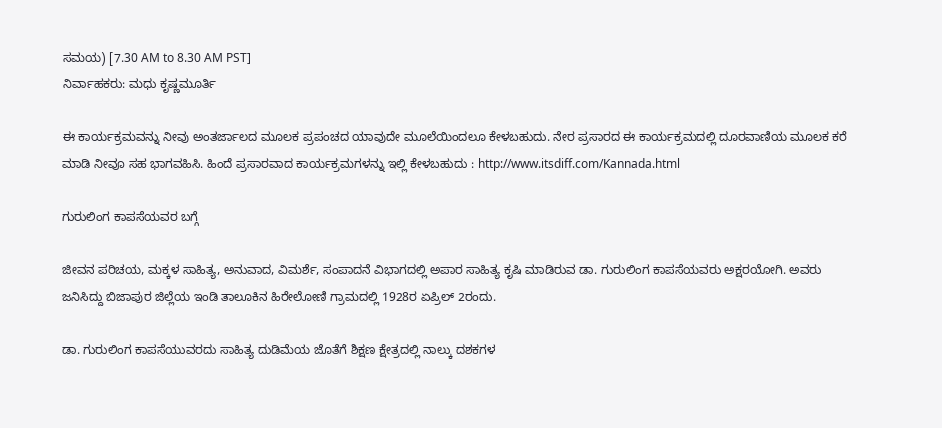ಸಮಯ) [7.30 AM to 8.30 AM PST]
ನಿರ್ವಾಹಕರು: ಮಧು ಕೃಷ್ಣಮೂರ್ತಿ

ಈ ಕಾರ್ಯಕ್ರಮವನ್ನು ನೀವು ಅಂತರ್ಜಾಲದ ಮೂಲಕ ಪ್ರಪಂಚದ ಯಾವುದೇ ಮೂಲೆಯಿಂದಲೂ ಕೇಳಬಹುದು. ನೇರ ಪ್ರಸಾರದ ಈ ಕಾರ್ಯಕ್ರಮದಲ್ಲಿ ದೂರವಾಣಿಯ ಮೂಲಕ ಕರೆ ಮಾಡಿ ನೀವೂ ಸಹ ಭಾಗವಹಿಸಿ. ಹಿಂದೆ ಪ್ರಸಾರವಾದ ಕಾರ್ಯಕ್ರಮಗಳನ್ನು ಇಲ್ಲಿ ಕೇಳಬಹುದು : http://www.itsdiff.com/Kannada.html

ಗುರುಲಿಂಗ ಕಾಪಸೆಯವರ ಬಗ್ಗೆ

ಜೀವನ ಪರಿಚಯ, ಮಕ್ಕಳ ಸಾಹಿತ್ಯ, ಅನುವಾದ, ವಿಮರ್ಶೆ, ಸಂಪಾದನೆ ವಿಭಾಗದಲ್ಲಿ ಅಪಾರ ಸಾಹಿತ್ಯ ಕೃಷಿ ಮಾಡಿರುವ ಡಾ. ಗುರುಲಿಂಗ ಕಾಪಸೆಯವರು ಅಕ್ಷರಯೋಗಿ. ಅವರು ಜನಿಸಿದ್ದು ಬಿಜಾಪುರ ಜಿಲ್ಲೆಯ ಇಂಡಿ ತಾಲೂಕಿನ ಹಿರೇಲೋಣಿ ಗ್ರಾಮದಲ್ಲಿ 1928ರ ಏಪ್ರಿಲ್ 2ರಂದು.

ಡಾ. ಗುರುಲಿಂಗ ಕಾಪಸೆಯುವರದು ಸಾಹಿತ್ಯ ದುಡಿಮೆಯ ಜೊತೆಗೆ ಶಿಕ್ಷಣ ಕ್ಷೇತ್ರದಲ್ಲಿ ನಾಲ್ಕು ದಶಕಗಳ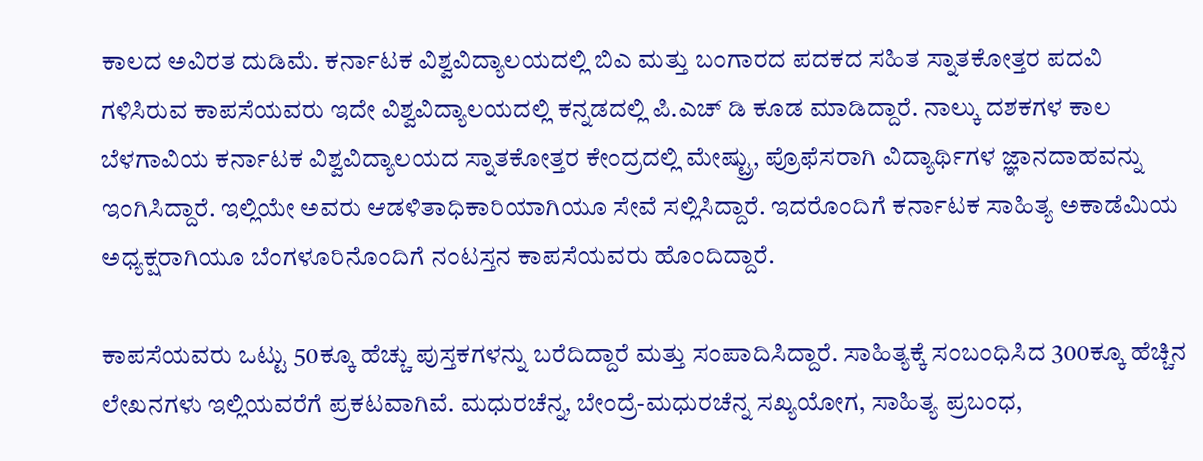ಕಾಲದ ಅವಿರತ ದುಡಿಮೆ. ಕರ್ನಾಟಕ ವಿಶ್ವವಿದ್ಯಾಲಯದಲ್ಲಿ ಬಿಎ ಮತ್ತು ಬಂಗಾರದ ಪದಕದ ಸಹಿತ ಸ್ನಾತಕೋತ್ತರ ಪದವಿ ಗಳಿಸಿರುವ ಕಾಪಸೆಯವರು ಇದೇ ವಿಶ್ವವಿದ್ಯಾಲಯದಲ್ಲಿ ಕನ್ನಡದಲ್ಲಿ ಪಿ.ಎಚ್ ಡಿ ಕೂಡ ಮಾಡಿದ್ದಾರೆ. ನಾಲ್ಕು ದಶಕಗಳ ಕಾಲ ಬೆಳಗಾವಿಯ ಕರ್ನಾಟಕ ವಿಶ್ವವಿದ್ಯಾಲಯದ ಸ್ನಾತಕೋತ್ತರ ಕೇಂದ್ರದಲ್ಲಿ ಮೇಷ್ಟ್ರು, ಪ್ರೊಫೆಸರಾಗಿ ವಿದ್ಯಾರ್ಥಿಗಳ ಜ್ಞಾನದಾಹವನ್ನು ಇಂಗಿಸಿದ್ದಾರೆ. ಇಲ್ಲಿಯೇ ಅವರು ಆಡಳಿತಾಧಿಕಾರಿಯಾಗಿಯೂ ಸೇವೆ ಸಲ್ಲಿಸಿದ್ದಾರೆ. ಇದರೊಂದಿಗೆ ಕರ್ನಾಟಕ ಸಾಹಿತ್ಯ ಅಕಾಡೆಮಿಯ ಅಧ್ಯಕ್ಷರಾಗಿಯೂ ಬೆಂಗಳೂರಿನೊಂದಿಗೆ ನಂಟಸ್ತನ ಕಾಪಸೆಯವರು ಹೊಂದಿದ್ದಾರೆ.

ಕಾಪಸೆಯವರು ಒಟ್ಟು 50ಕ್ಕೂ ಹೆಚ್ಚು ಪುಸ್ತಕಗಳನ್ನು ಬರೆದಿದ್ದಾರೆ ಮತ್ತು ಸಂಪಾದಿಸಿದ್ದಾರೆ. ಸಾಹಿತ್ಯಕ್ಕೆ ಸಂಬಂಧಿಸಿದ 300ಕ್ಕೂ ಹೆಚ್ಚಿನ ಲೇಖನಗಳು ಇಲ್ಲಿಯವರೆಗೆ ಪ್ರಕಟವಾಗಿವೆ. ಮಧುರಚೆನ್ನ, ಬೇಂದ್ರೆ-ಮಧುರಚೆನ್ನ ಸಖ್ಯಯೋಗ, ಸಾಹಿತ್ಯ ಪ್ರಬಂಧ,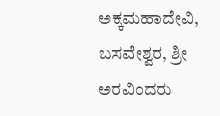ಅಕ್ಕಮಹಾದೇವಿ, ಬಸವೇಶ್ವರ, ಶ್ರೀ ಅರವಿಂದರು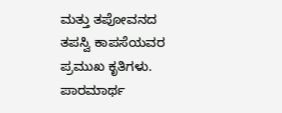ಮತ್ತು ತಪೋವನದ ತಪಸ್ವಿ ಕಾಪಸೆಯವರ ಪ್ರಮುಖ ಕೃತಿಗಳು. ಪಾರಮಾರ್ಥ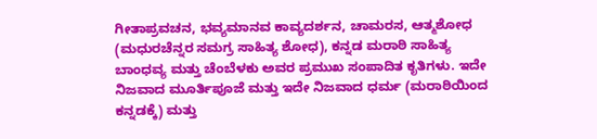ಗೀತಾಪ್ರವಚನ, ಭವ್ಯಮಾನವ ಕಾವ್ಯದರ್ಶನ, ಚಾಮರಸ, ಆತ್ಮಶೋಧ (ಮಧುರಚೆನ್ನರ ಸಮಗ್ರ ಸಾಹಿತ್ಯ ಶೋಧ), ಕನ್ನಡ ಮರಾಠಿ ಸಾಹಿತ್ಯ ಬಾಂಧವ್ಯ ಮತ್ತು ಚೆಂಬೆಳಕು ಅವರ ಪ್ರಮುಖ ಸಂಪಾದಿತ ಕೃತಿಗಳು. ಇದೇ ನಿಜವಾದ ಮೂರ್ತಿಪೂಜೆ ಮತ್ತು ಇದೇ ನಿಜವಾದ ಧರ್ಮ (ಮರಾಠಿಯಿಂದ ಕನ್ನಡಕ್ಕೆ) ಮತ್ತು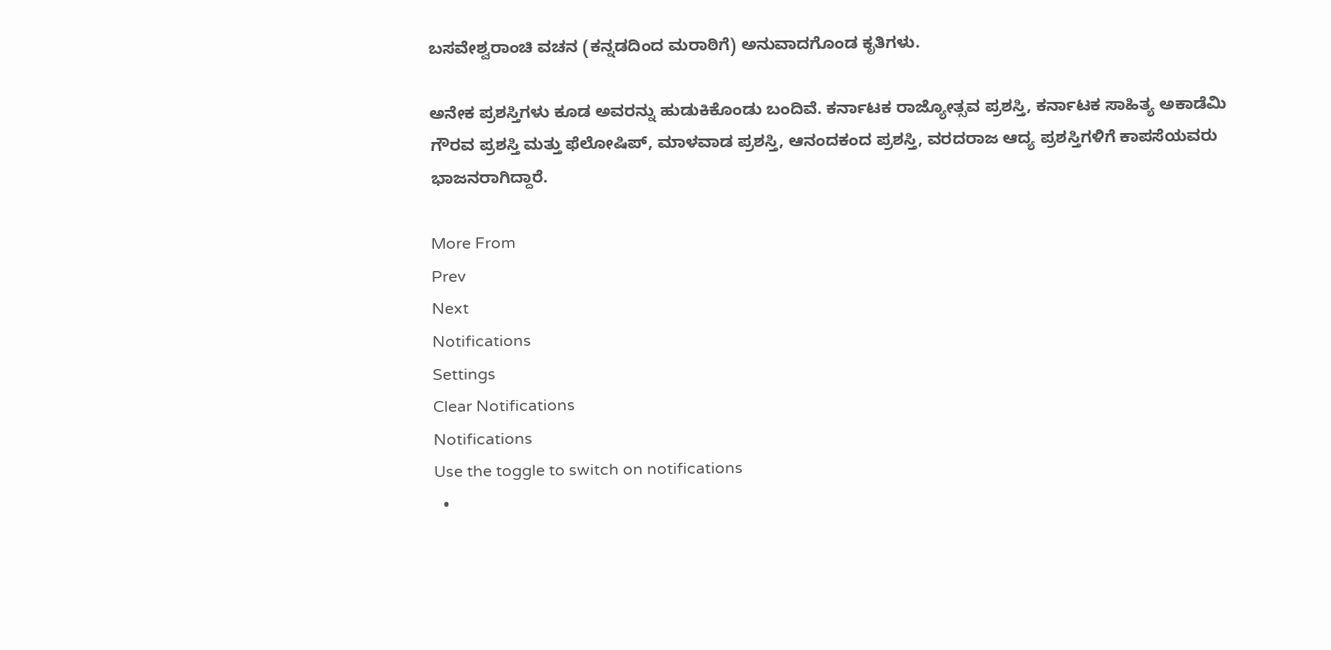ಬಸವೇಶ್ವರಾಂಚಿ ವಚನ (ಕನ್ನಡದಿಂದ ಮರಾಠಿಗೆ) ಅನುವಾದಗೊಂಡ ಕೃತಿಗಳು.

ಅನೇಕ ಪ್ರಶಸ್ತಿಗಳು ಕೂಡ ಅವರನ್ನು ಹುಡುಕಿಕೊಂಡು ಬಂದಿವೆ. ಕರ್ನಾಟಕ ರಾಜ್ಯೋತ್ಸವ ಪ್ರಶಸ್ತಿ, ಕರ್ನಾಟಕ ಸಾಹಿತ್ಯ ಅಕಾಡೆಮಿ ಗೌರವ ಪ್ರಶಸ್ತಿ ಮತ್ತು ಫೆಲೋಷಿಪ್, ಮಾಳವಾಡ ಪ್ರಶಸ್ತಿ, ಆನಂದಕಂದ ಪ್ರಶಸ್ತಿ, ವರದರಾಜ ಆದ್ಯ ಪ್ರಶಸ್ತಿಗಳಿಗೆ ಕಾಪಸೆಯವರು ಭಾಜನರಾಗಿದ್ದಾರೆ.

More From
Prev
Next
Notifications
Settings
Clear Notifications
Notifications
Use the toggle to switch on notifications
  •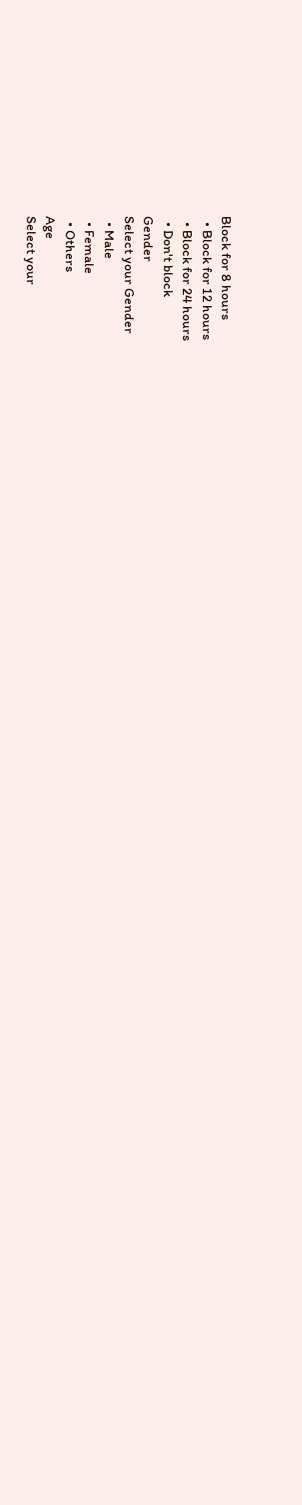Block for 8 hours
  • Block for 12 hours
  • Block for 24 hours
  • Don't block
Gender
Select your Gender
  • Male
  • Female
  • Others
Age
Select your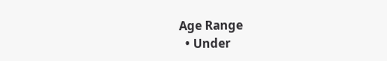Age Range
  • Under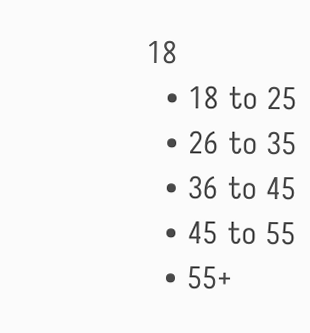18
  • 18 to 25
  • 26 to 35
  • 36 to 45
  • 45 to 55
  • 55+